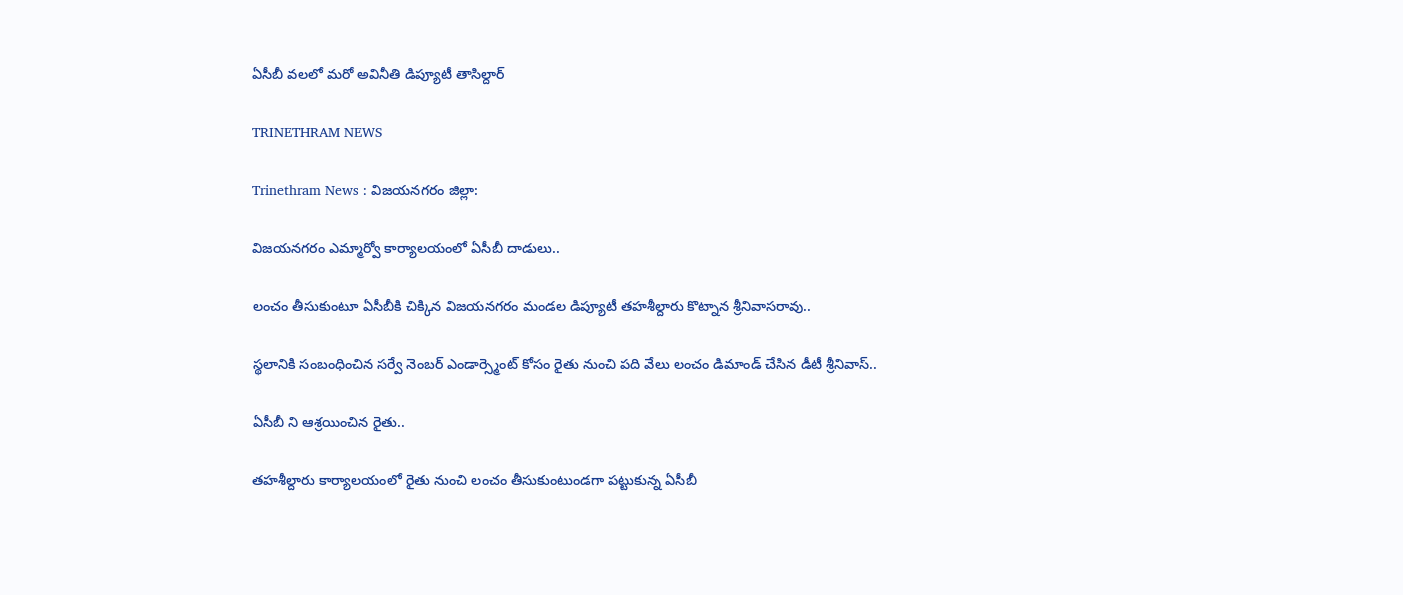ఏసీబీ వలలో మరో అవినీతి డిప్యూటీ తాసిల్దార్

TRINETHRAM NEWS

Trinethram News : విజయనగరం జిల్లా:

విజయనగరం ఎమ్మార్వో కార్యాలయంలో ఏసీబీ దాడులు..

లంచం తీసుకుంటూ ఏసీబీకి చిక్కిన విజయనగరం మండల‌ డిప్యూటీ తహశీల్దారు కొట్నాన శ్రీనివాసరావు..

స్థలానికి సంబంధించిన సర్వే నెంబర్ ఎండార్స్మెంట్ కోసం రైతు నుంచి పది వేలు లంచం డిమాండ్ చేసిన డీటీ శ్రీనివాస్..

ఏసీబీ ని ఆశ్రయించిన రైతు..

తహశీల్దారు కార్యాలయంలో రైతు నుంచి లంచం తీసుకుంటుండగా పట్టుకున్న ఏసీబీ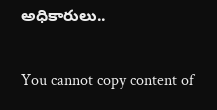అధికారులు..

You cannot copy content of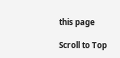this page

Scroll to Top